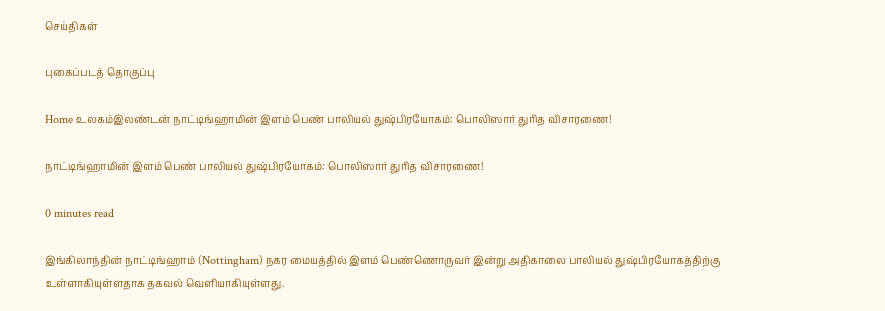செய்திகள்

புகைப்படத் தொகுப்பு

Home உலகம்இலண்டன் நாட்டிங்ஹாமின் இளம் பெண் பாலியல் துஷ்பிரயோகம்: பொலிஸார் துரித விசாரணை!

நாட்டிங்ஹாமின் இளம் பெண் பாலியல் துஷ்பிரயோகம்: பொலிஸார் துரித விசாரணை!

0 minutes read

இங்கிலாந்தின் நாட்டிங்ஹாம் (Nottingham) நகர மையத்தில் இளம் பெண்ணொருவர் இன்று அதிகாலை பாலியல் துஷ்பிரயோகத்திற்கு உள்ளாகியுள்ளதாக தகவல் வெளியாகியுள்ளது.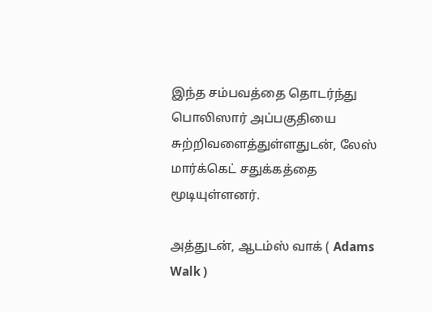இந்த சம்பவத்தை தொடர்ந்து பொலிஸார் அப்பகுதியை சுற்றிவளைத்துள்ளதுடன், லேஸ் மார்க்கெட் சதுக்கத்தை மூடியுள்ளனர்.

அத்துடன், ஆடம்ஸ் வாக் ( Adams Walk )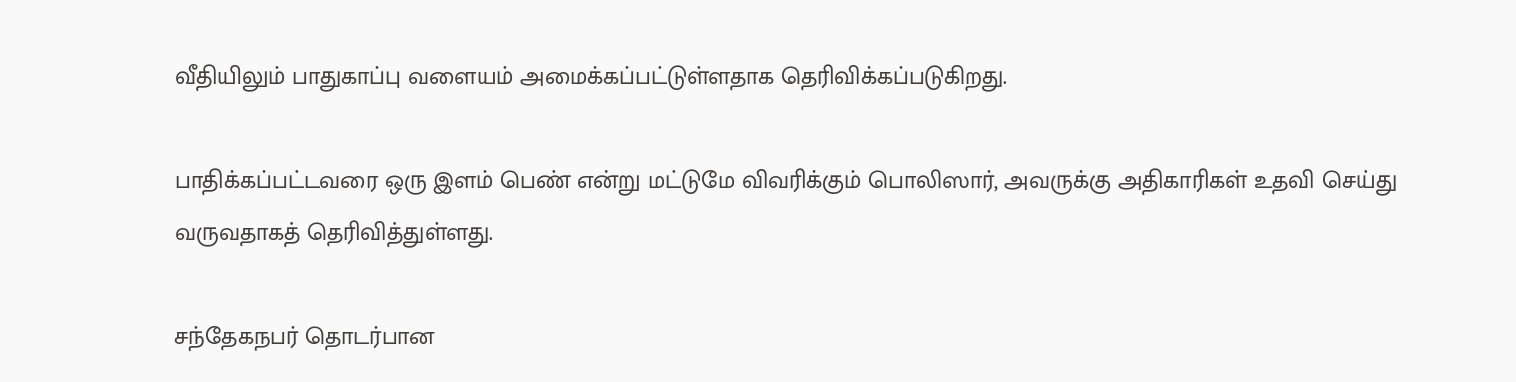வீதியிலும் பாதுகாப்பு வளையம் அமைக்கப்பட்டுள்ளதாக தெரிவிக்கப்படுகிறது.

பாதிக்கப்பட்டவரை ஒரு இளம் பெண் என்று மட்டுமே விவரிக்கும் பொலிஸார், அவருக்கு அதிகாரிகள் உதவி செய்து வருவதாகத் தெரிவித்துள்ளது.

சந்தேகநபர் தொடர்பான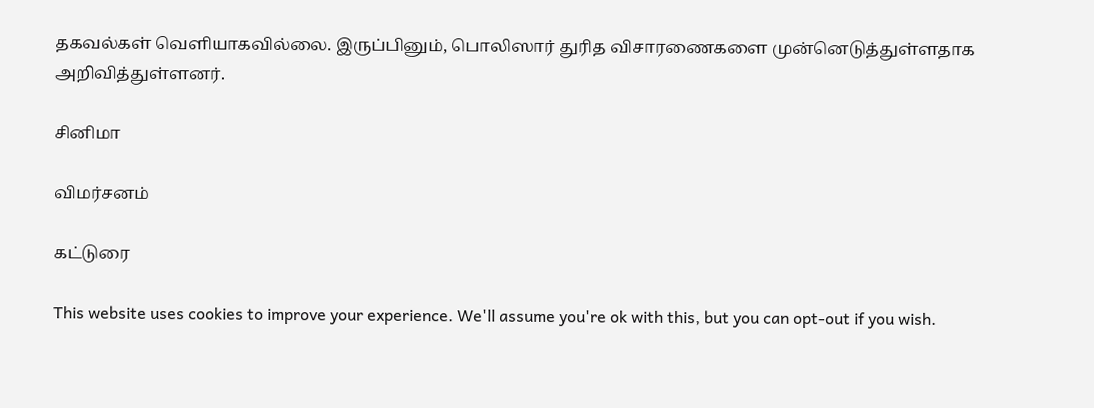தகவல்கள் வெளியாகவில்லை. இருப்பினும், பொலிஸார் துரித விசாரணைகளை முன்னெடுத்துள்ளதாக அறிவித்துள்ளனர்.

சினிமா

விமர்சனம்

கட்டுரை

This website uses cookies to improve your experience. We'll assume you're ok with this, but you can opt-out if you wish.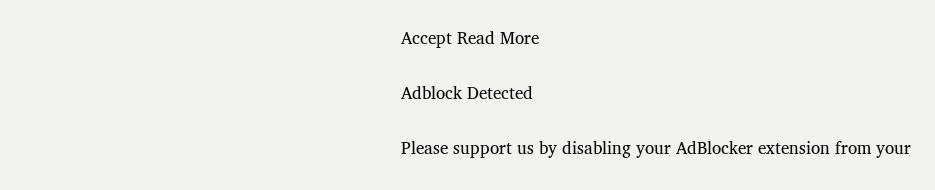Accept Read More

Adblock Detected

Please support us by disabling your AdBlocker extension from your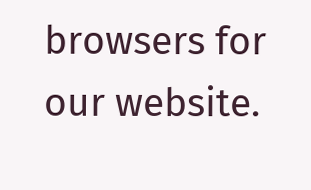browsers for our website.